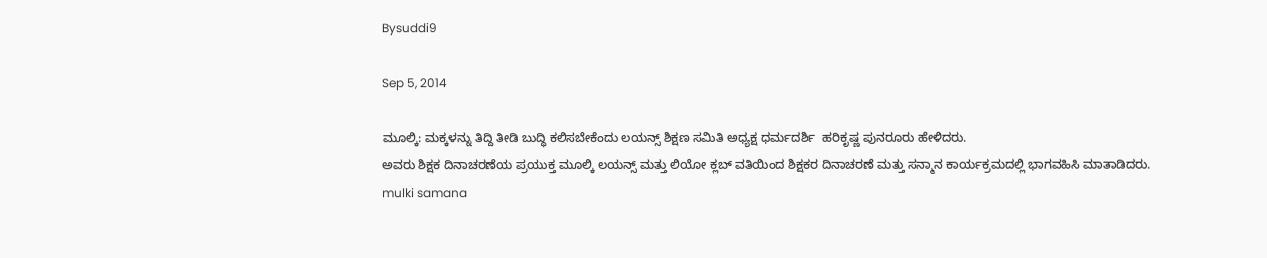Bysuddi9

Sep 5, 2014

ಮೂಲ್ಕಿ: ಮಕ್ಕಳನ್ನು ತಿದ್ದಿ ತೀಡಿ ಬುದ್ಧಿ ಕಲಿಸಬೇಕೆಂದು ಲಯನ್ಸ್ ಶಿಕ್ಷಣ ಸಮಿತಿ ಅಧ್ಯಕ್ಷ ಧರ್ಮದರ್ಶಿ  ಹರಿಕೃಷ್ಣ ಪುನರೂರು ಹೇಳಿದರು.
ಅವರು ಶಿಕ್ಷಕ ದಿನಾಚರಣೆಯ ಪ್ರಯುಕ್ತ ಮೂಲ್ಕಿ ಲಯನ್ಸ್ ಮತ್ತು ಲಿಯೋ ಕ್ಲಬ್ ವತಿಯಿಂದ ಶಿಕ್ಷಕರ ದಿನಾಚರಣೆ ಮತ್ತು ಸನ್ಮಾನ ಕಾರ್ಯಕ್ರಮದಲ್ಲಿ ಭಾಗವಹಿಸಿ ಮಾತಾಡಿದರು.
mulki samana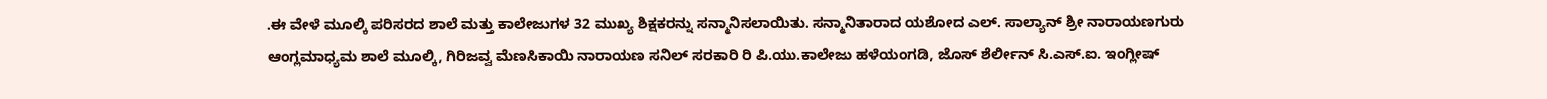.ಈ ವೇಳೆ ಮೂಲ್ಕಿ ಪರಿಸರದ ಶಾಲೆ ಮತ್ತು ಕಾಲೇಜುಗಳ 32 ಮುಖ್ಯ ಶಿಕ್ಷಕರನ್ನು ಸನ್ಮಾನಿಸಲಾಯಿತು. ಸನ್ಮಾನಿತಾರಾದ ಯಶೋದ ಎಲ್. ಸಾಲ್ಯಾನ್ ಶ್ರೀ ನಾರಾಯಣಗುರು ಆಂಗ್ಲಮಾಧ್ಯಮ ಶಾಲೆ ಮೂಲ್ಕಿ, ಗಿರಿಜವ್ವ ಮೆಣಸಿಕಾಯಿ ನಾರಾಯಣ ಸನಿಲ್ ಸರಕಾರಿ ರಿ ಪಿ.ಯು.ಕಾಲೇಜು ಹಳೆಯಂಗಡಿ, ಜೊಸ್ ಶೆರ್ಲೀನ್ ಸಿ.ಎಸ್.ಐ. ಇಂಗ್ಲೀಷ್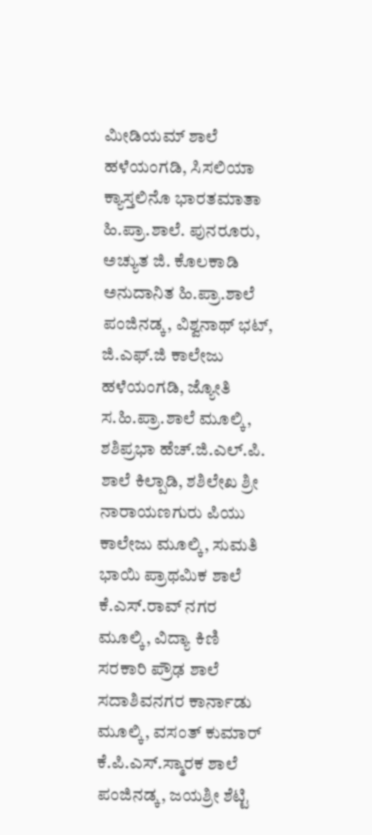ಮೀಡಿಯಮ್ ಶಾಲೆ ಹಳೆಯಂಗಡಿ, ಸಿಸಲಿಯಾ ಕ್ಯಾಸ್ತಲಿನೊ ಭಾರತಮಾತಾ ಹಿ.ಪ್ರಾ.ಶಾಲೆ. ಪುನರೂರು, ಅಚ್ಯುತ ಜಿ. ಕೊಲಕಾಡಿ ಅನುದಾನಿತ ಹಿ.ಪ್ರಾ.ಶಾಲೆ ಪಂಜಿನಡ್ಕ, ವಿಶ್ವನಾಥ್ ಭಟ್, ಜಿ.ಎಫ್.ಜಿ ಕಾಲೇಜು ಹಳೆಯಂಗಡಿ, ಜ್ಯೋತಿ ಸ.ಹಿ.ಪ್ರಾ.ಶಾಲೆ ಮೂಲ್ಕಿ, ಶಶಿಪ್ರಭಾ ಹೆಚ್.ಜಿ.ಎಲ್.ಪಿ. ಶಾಲೆ ಕಿಲ್ಪಾಡಿ, ಶಶಿಲೇಖ ಶ್ರೀ ನಾರಾಯಣಗುರು ಪಿಯು ಕಾಲೇಜು ಮೂಲ್ಕಿ, ಸುಮತಿ ಭಾಯಿ ಪ್ರಾಥಮಿಕ ಶಾಲೆ ಕೆ.ಎಸ್.ರಾವ್ ನಗರ ಮೂಲ್ಕಿ, ವಿದ್ಯಾ ಕಿಣಿ ಸರಕಾರಿ ಪ್ರೌಢ ಶಾಲೆ ಸದಾಶಿವನಗರ ಕಾರ್ನಾಡು ಮೂಲ್ಕಿ, ವಸಂತ್ ಕುಮಾರ್ ಕೆ.ಪಿ.ಎಸ್.ಸ್ಮಾರಕ ಶಾಲೆ ಪಂಜಿನಡ್ಕ, ಜಯಶ್ರೀ ಶೆಟ್ಟಿ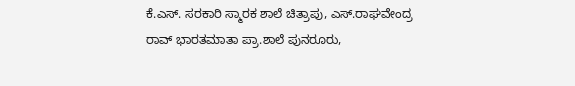ಕೆ.ಎಸ್. ಸರಕಾರಿ ಸ್ಮಾರಕ ಶಾಲೆ ಚಿತ್ರಾಪು, ಎಸ್.ರಾಘವೇಂದ್ರ ರಾವ್ ಭಾರತಮಾತಾ ಪ್ರಾ.ಶಾಲೆ ಪುನರೂರು,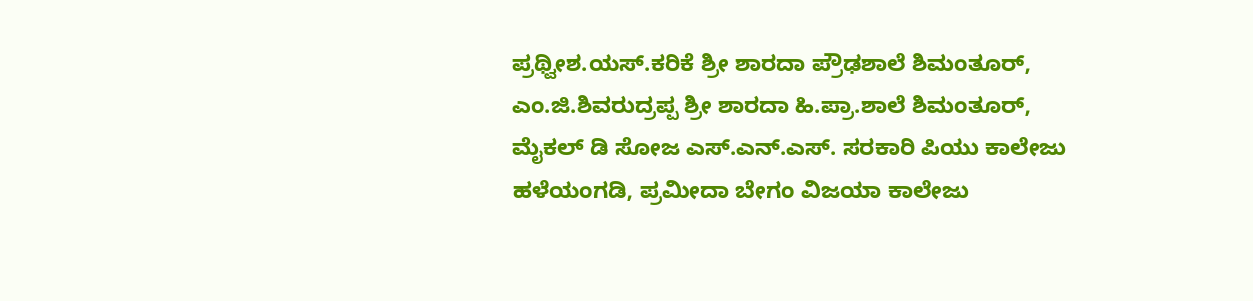ಪ್ರಥ್ವೀಶ.ಯಸ್.ಕರಿಕೆ ಶ್ರೀ ಶಾರದಾ ಪ್ರೌಢಶಾಲೆ ಶಿಮಂತೂರ್, ಎಂ.ಜಿ.ಶಿವರುದ್ರಪ್ಪ ಶ್ರೀ ಶಾರದಾ ಹಿ.ಪ್ರಾ.ಶಾಲೆ ಶಿಮಂತೂರ್, ಮೈಕಲ್ ಡಿ ಸೋಜ ಎಸ್.ಎನ್.ಎಸ್. ಸರಕಾರಿ ಪಿಯು ಕಾಲೇಜು ಹಳೆಯಂಗಡಿ, ಪ್ರಮೀದಾ ಬೇಗಂ ವಿಜಯಾ ಕಾಲೇಜು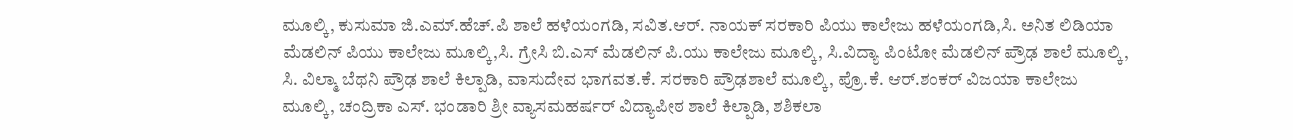ಮೂಲ್ಕಿ, ಕುಸುಮಾ ಜಿ.ಎಮ್.ಹೆಚ್.ಪಿ ಶಾಲೆ ಹಳೆಯಂಗಡಿ, ಸವಿತ.ಆರ್. ನಾಯಕ್ ಸರಕಾರಿ ಪಿಯು ಕಾಲೇಜು ಹಳೆಯಂಗಡಿ,ಸಿ. ಅನಿತ ಲಿಡಿಯಾ ಮೆಡಲಿನ್ ಪಿಯು ಕಾಲೇಜು ಮೂಲ್ಕಿ,ಸಿ. ಗ್ರೇಸಿ ಬಿ.ಎಸ್ ಮೆಡಲಿನ್ ಪಿ.ಯು ಕಾಲೇಜು ಮೂಲ್ಕಿ, ಸಿ.ವಿದ್ಯಾ ಪಿಂಟೋ ಮೆಡಲಿನ್ ಪ್ರೌಢ ಶಾಲೆ ಮೂಲ್ಕಿ, ಸಿ. ವಿಲ್ಮಾ ಬೆಥನಿ ಪ್ರೌಢ ಶಾಲೆ ಕಿಲ್ಪಾಡಿ, ವಾಸುದೇವ ಭಾಗವತ.ಕೆ. ಸರಕಾರಿ ಪ್ರೌಢಶಾಲೆ ಮೂಲ್ಕಿ, ಪ್ರೊ.ಕೆ. ಆರ್.ಶಂಕರ್ ವಿಜಯಾ ಕಾಲೇಜು ಮೂಲ್ಕಿ, ಚಂದ್ರಿಕಾ ಎಸ್. ಭಂಡಾರಿ ಶ್ರೀ ವ್ಯಾಸಮಹರ್ಷರ್ ವಿದ್ಯಾಪೀಠ ಶಾಲೆ ಕಿಲ್ಪಾಡಿ, ಶಶಿಕಲಾ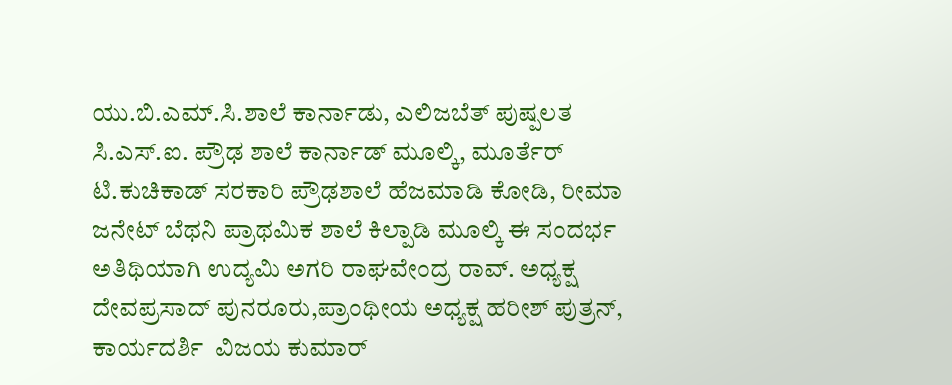ಯು.ಬಿ.ಎಮ್.ಸಿ.ಶಾಲೆ ಕಾರ್ನಾಡು, ಎಲಿಜಬೆತ್ ಪುಷ್ಪಲತ ಸಿ.ಎಸ್.ಐ. ಪ್ರೌಢ ಶಾಲೆ ಕಾರ್ನಾಡ್ ಮೂಲ್ಕಿ, ಮೂರ್ತೆರ್  ಟಿ.ಕುಚಿಕಾಡ್ ಸರಕಾರಿ ಪ್ರೌಢಶಾಲೆ ಹೆಜಮಾಡಿ ಕೋಡಿ, ರೀಮಾ ಜನೇಟ್ ಬೆಥನಿ ಪ್ರಾಥಮಿಕ ಶಾಲೆ ಕಿಲ್ಪಾಡಿ ಮೂಲ್ಕಿ ಈ ಸಂದರ್ಭ ಅತಿಥಿಯಾಗಿ ಉದ್ಯಮಿ ಅಗರಿ ರಾಘವೇಂದ್ರ ರಾವ್. ಅಧ್ಯಕ್ಷ ದೇವಪ್ರಸಾದ್ ಪುನರೂರು,ಪ್ರಾಂಥೀಯ ಅಧ್ಯಕ್ಷ ಹರೀಶ್ ಪುತ್ರನ್, ಕಾರ್ಯದರ್ಶಿ  ವಿಜಯ ಕುಮಾರ್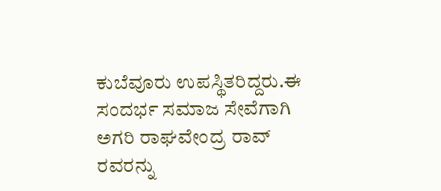ಕುಬೆವೂರು ಉಪಸ್ಥಿತರಿದ್ದರು.ಈ ಸಂದರ್ಭ ಸಮಾಜ ಸೇವೆಗಾಗಿ ಅಗರಿ ರಾಘವೇಂದ್ರ ರಾವ್ ರವರನ್ನು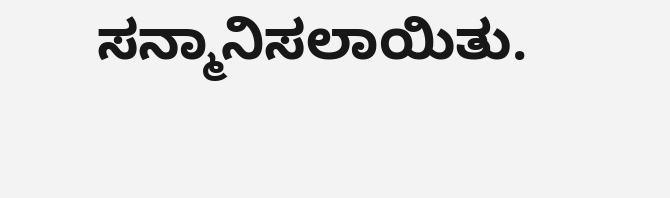ಸನ್ಮಾನಿಸಲಾಯಿತು.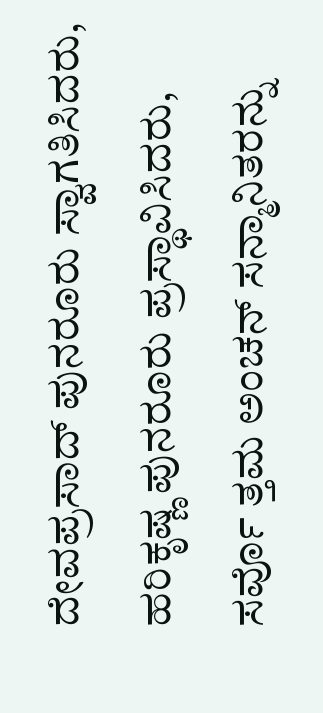ದೇವಪ್ರಸಾದ್ ಪುನರೂರು ಸ್ವಾಗತಿಸಿದರು, ಹರಿಕೃಷ್ಣ ಪುನರೂರು ಪ್ರಸ್ಥಾವಿಸಿದರು, ಸರ್ವೊ ತ್ತಮ ಅಂಚನ್ ಸನ್ಮಾನಿತರನ್ನು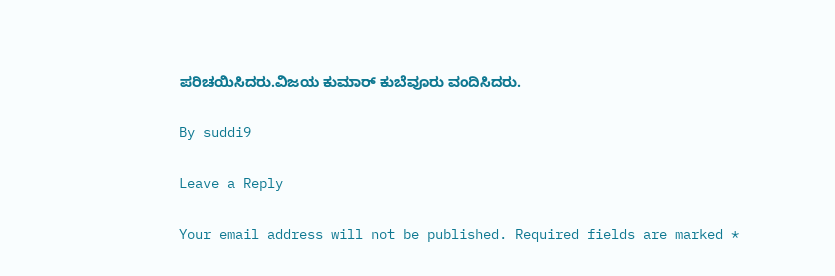ಪರಿಚಯಿಸಿದರು.ವಿಜಯ ಕುಮಾರ್ ಕುಬೆವೂರು ವಂದಿಸಿದರು.

By suddi9

Leave a Reply

Your email address will not be published. Required fields are marked *